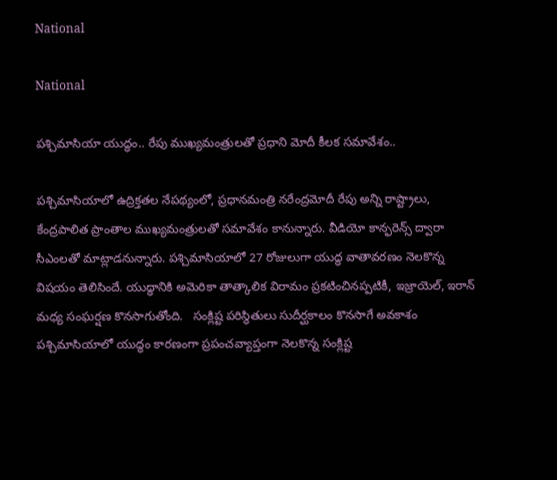National

National

పశ్చిమాసియా యుద్ధం.. రేపు ముఖ్యమంత్రులతో ప్రధాని మోదీ కీలక సమావేశం..

పశ్చిమాసియాలో ఉద్రిక్తతల నేపథ్యంలో, ప్రధానమంత్రి నరేంద్రమోదీ రేపు అన్ని రాష్ట్రాలు, కేంద్రపాలిత ప్రాంతాల ముఖ్యమంత్రులతో సమావేశం కానున్నారు. వీడియో కాన్ఫరెన్స్ ద్వారా సీఎంలతో మాట్లాడనున్నారు. పశ్చిమాసియాలో 27 రోజులుగా యుద్ధ వాతావరణం నెలకొన్న విషయం తెలిసిందే. యుద్ధానికి అమెరికా తాత్కాలిక విరామం ప్రకటించినప్పటికీ, ఇజ్రాయెల్, ఇరాన్ మధ్య సంఘర్షణ కొనసాగుతోంది.   సంక్లిష్ట పరిస్థితులు సుదీర్ఘకాలం కొనసాగే అవకాశం   పశ్చిమాసియాలో యుద్ధం కారణంగా ప్రపంచవ్యాప్తంగా నెలకొన్న సంక్లిష్ట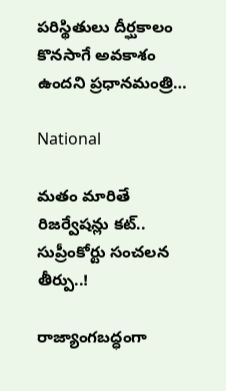పరిస్థితులు దీర్ఘకాలం కొనసాగే అవకాశం ఉందని ప్రధానమంత్రి…

National

మతం మారితే రిజర్వేషన్లు కట్.. సుప్రీంకోర్టు సంచలన తీర్పు..!

రాజ్యాంగబద్ధంగా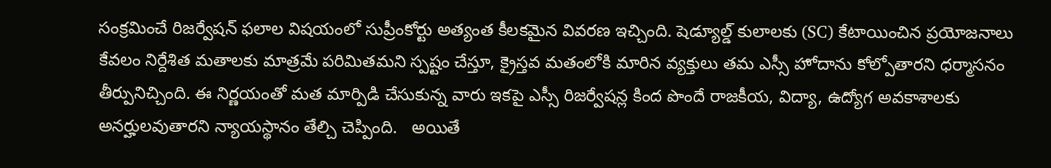సంక్రమించే రిజర్వేషన్ ఫలాల విషయంలో సుప్రీంకోర్టు అత్యంత కీలకమైన వివరణ ఇచ్చింది. షెడ్యూల్డ్ కులాలకు (SC) కేటాయించిన ప్రయోజనాలు కేవలం నిర్దేశిత మతాలకు మాత్రమే పరిమితమని స్పష్టం చేస్తూ, క్రైస్తవ మతంలోకి మారిన వ్యక్తులు తమ ఎస్సీ హోదాను కోల్పోతారని ధర్మాసనం తీర్పునిచ్చింది. ఈ నిర్ణయంతో మత మార్పిడి చేసుకున్న వారు ఇకపై ఎస్సీ రిజర్వేషన్ల కింద పొందే రాజకీయ, విద్యా, ఉద్యోగ అవకాశాలకు అనర్హులవుతారని న్యాయస్థానం తేల్చి చెప్పింది.   అయితే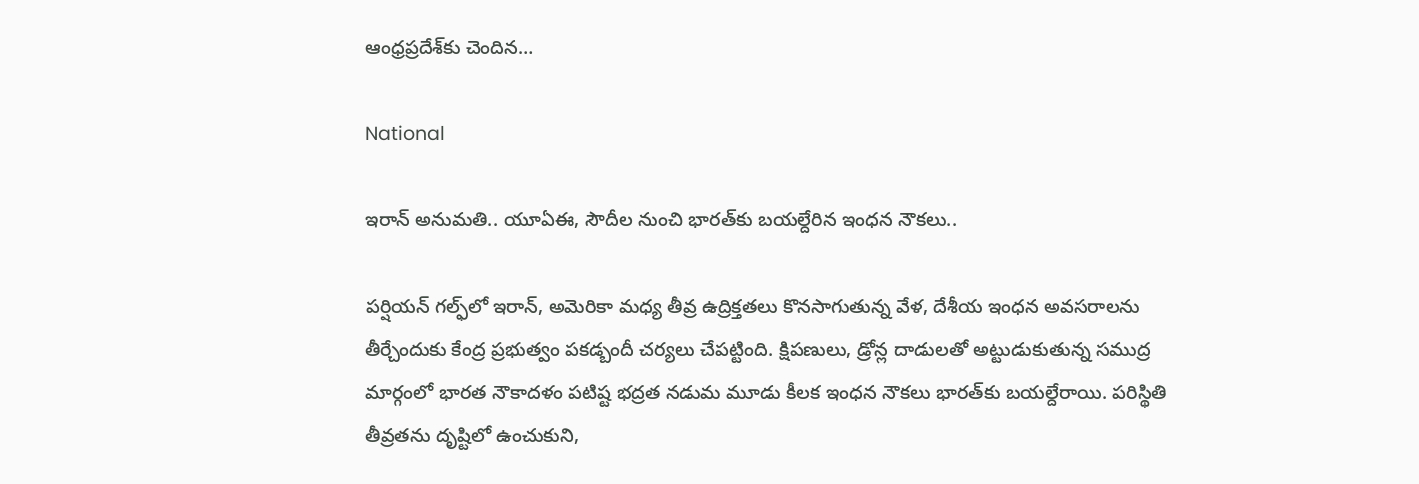ఆంధ్రప్రదేశ్‌కు చెందిన…

National

ఇరాన్ అనుమతి.. యూఏఈ, సౌదీల నుంచి భారత్‌కు బయల్దేరిన ఇంధన నౌకలు..

పర్షియన్ గల్ఫ్‌లో ఇరాన్, అమెరికా మధ్య తీవ్ర ఉద్రిక్తతలు కొనసాగుతున్న వేళ, దేశీయ ఇంధన అవసరాలను తీర్చేందుకు కేంద్ర ప్రభుత్వం పకడ్బందీ చర్యలు చేపట్టింది. క్షిపణులు, డ్రోన్ల దాడులతో అట్టుడుకుతున్న సముద్ర మార్గంలో భారత నౌకాదళం పటిష్ట భద్రత నడుమ మూడు కీలక ఇంధన నౌకలు భారత్‌కు బయల్దేరాయి. పరిస్థితి తీవ్రతను దృష్టిలో ఉంచుకుని,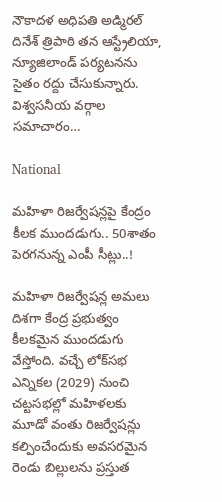నౌకాదళ అధిపతి అడ్మిరల్ దినేశ్‌ త్రిపాఠి తన ఆస్ట్రేలియా, న్యూజిలాండ్ పర్యటనను సైతం రద్దు చేసుకున్నారు.   విశ్వసనీయ వర్గాల సమాచారం…

National

మహిళా రిజర్వేషన్లపై కేంద్రం కీలక ముందడుగు.. 50శాతం పెరగనున్న ఎంపీ సీట్లు..!

మహిళా రిజర్వేషన్ల అమలు దిశగా కేంద్ర ప్రభుత్వం కీలకమైన ముందడుగు వేస్తోంది. వచ్చే లోక్‌సభ ఎన్నికల (2029) నుంచి చట్టసభల్లో మహిళలకు మూడో వంతు రిజర్వేషన్లు కల్పించేందుకు అవసరమైన రెండు బిల్లులను ప్రస్తుత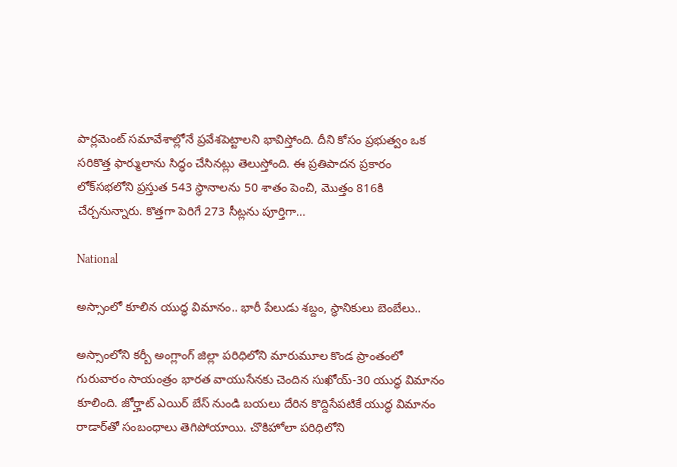పార్లమెంట్ సమావేశాల్లోనే ప్రవేశపెట్టాలని భావిస్తోంది. దీని కోసం ప్రభుత్వం ఒక సరికొత్త ఫార్ములాను సిద్ధం చేసినట్లు తెలుస్తోంది. ఈ ప్రతిపాదన ప్రకారం లోక్‌సభలోని ప్రస్తుత 543 స్థానాలను 50 శాతం పెంచి, మొత్తం 816కి చేర్చనున్నారు. కొత్తగా పెరిగే 273 సీట్లను పూర్తిగా…

National

అస్సాంలో కూలిన యుద్ధ విమానం.. భారీ పేలుడు శబ్దం, స్థానికులు బెంబేలు..

అస్సాంలోని కర్బీ అంగ్లాంగ్ జిల్లా పరిధిలోని మారుమూల కొండ ప్రాంతంలో గురువారం సాయంత్రం భారత వాయుసేనకు చెందిన సుఖోయ్-30 యుద్ధ విమానం కూలింది. జోర్హాట్ ఎయిర్‌ బేస్ నుండి బయలు దేరిన కొద్దిసేపటికే యుద్ధ విమానం రాడార్‌తో సంబంధాలు తెగిపోయాయి. చొకిహోలా పరిధిలోని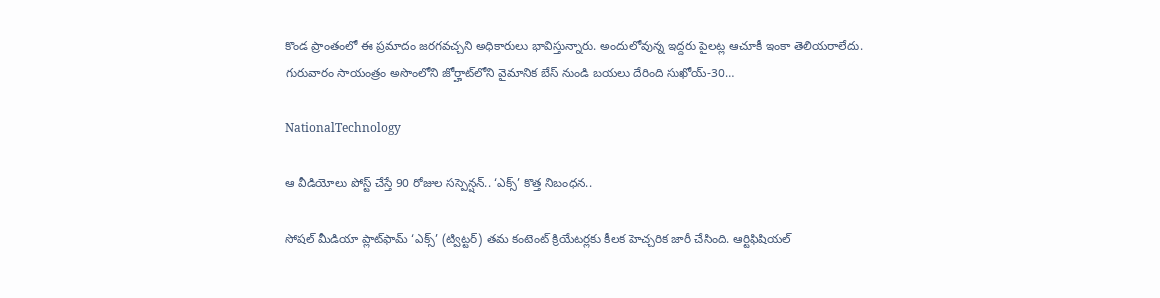కొండ ప్రాంతంలో ఈ ప్రమాదం జరగవచ్చని అధికారులు భావిస్తున్నారు. అందులోవున్న ఇద్దరు పైలట్ల ఆచూకీ ఇంకా తెలియరాలేదు.   గురువారం సాయంత్రం అసొంలోని జోర్హాట్‌లోని వైమానిక బేస్ నుండి బయలు దేరింది సుఖోయ్-30…

NationalTechnology

ఆ వీడియోలు పోస్ట్ చేస్తే 90 రోజుల సస్పెన్షన్.. ‘ఎక్స్’ కొత్త నిబంధన..

సోషల్ మీడియా ప్లాట్‌ఫామ్ ‘ఎక్స్’ (ట్విట్టర్) తమ కంటెంట్ క్రియేటర్లకు కీలక హెచ్చరిక జారీ చేసింది. ఆర్టిఫిషియల్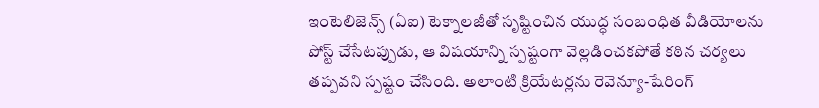ఇంటెలిజెన్స్ (ఏఐ) టెక్నాలజీతో సృష్టించిన యుద్ధ సంబంధిత వీడియోలను పోస్ట్ చేసేటప్పుడు, ఆ విషయాన్ని స్పష్టంగా వెల్లడించకపోతే కఠిన చర్యలు తప్పవని స్పష్టం చేసింది. అలాంటి క్రియేటర్లను రెవెన్యూ-షేరింగ్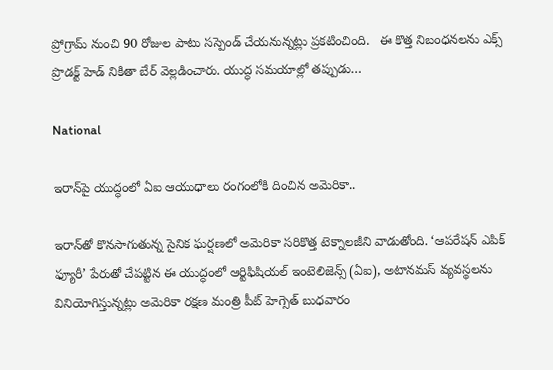ప్రోగ్రామ్ నుంచి 90 రోజుల పాటు సస్పెండ్ చేయనున్నట్లు ప్రకటించింది.   ఈ కొత్త నిబంధనలను ఎక్స్ ప్రొడక్ట్ హెడ్ నికితా బేర్ వెల్లడించారు. యుద్ధ సమయాల్లో తప్పుడు…

National

ఇరాన్‌పై యుద్ధంలో ఏఐ ఆయుధాలు రంగంలోకి దించిన అమెరికా..

ఇరాన్‌తో కొనసాగుతున్న సైనిక ఘర్షణలో అమెరికా సరికొత్త టెక్నాలజీని వాడుతోంది. ‘ఆపరేషన్ ఎపిక్ ఫ్యూరీ’ పేరుతో చేపట్టిన ఈ యుద్ధంలో ఆర్టిఫిషియల్ ఇంటెలిజెన్స్ (ఏఐ), అటానమస్ వ్యవస్థలను వినియోగిస్తున్నట్లు అమెరికా రక్షణ మంత్రి పీట్ హెగ్సెత్ బుధవారం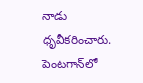నాడు ధృవీకరించారు. పెంటగాన్‌లో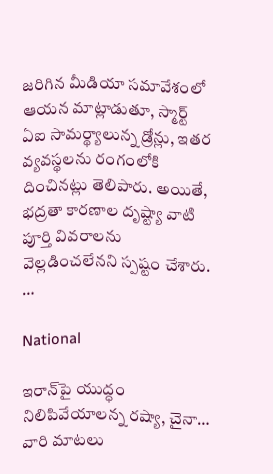జరిగిన మీడియా సమావేశంలో ఆయన మాట్లాడుతూ, స్మార్ట్ ఏఐ సామర్థ్యాలున్న డ్రోన్లు, ఇతర వ్యవస్థలను రంగంలోకి దించినట్లు తెలిపారు. అయితే, భద్రతా కారణాల దృష్ట్యా వాటి పూర్తి వివరాలను వెల్లడించలేనని స్పష్టం చేశారు.  …

National

ఇరాన్‌పై యుద్ధం నిలిపివేయాలన్న రష్యా, చైనా… వారి మాటలు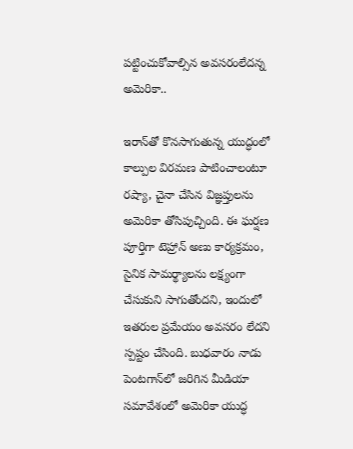పట్టించుకోవాల్సిన అవసరంలేదన్న అమెరికా..

ఇరాన్‌తో కొనసాగుతున్న యుద్ధంలో కాల్పుల విరమణ పాటించాలంటూ రష్యా, చైనా చేసిన విజ్ఞప్తులను అమెరికా తోసిపుచ్చింది. ఈ ఘర్షణ పూర్తిగా టెహ్రాన్ అణు కార్యక్రమం, సైనిక సామర్థ్యాలను లక్ష్యంగా చేసుకుని సాగుతోందని, ఇందులో ఇతరుల ప్రమేయం అవసరం లేదని స్పష్టం చేసింది. బుధవారం నాడు పెంటగాన్‌లో జరిగిన మీడియా సమావేశంలో అమెరికా యుద్ధ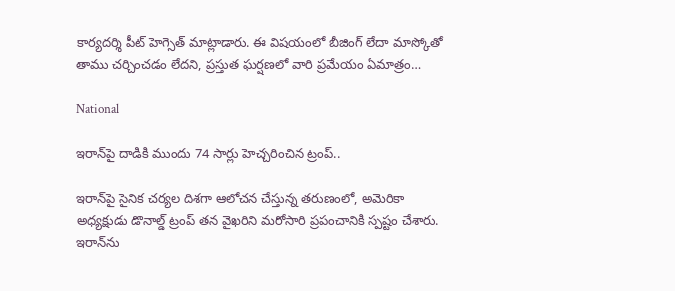కార్యదర్శి పీట్ హెగ్సెత్ మాట్లాడారు. ఈ విషయంలో బీజింగ్ లేదా మాస్కోతో తాము చర్చించడం లేదని, ప్రస్తుత ఘర్షణలో వారి ప్రమేయం ఏమాత్రం…

National

ఇరాన్‌పై దాడికి ముందు 74 సార్లు హెచ్చరించిన ట్రంప్..

ఇరాన్‌పై సైనిక చర్యల దిశగా ఆలోచన చేస్తున్న తరుణంలో, అమెరికా అధ్యక్షుడు డొనాల్డ్ ట్రంప్ తన వైఖరిని మరోసారి ప్రపంచానికి స్పష్టం చేశారు. ఇరాన్‌ను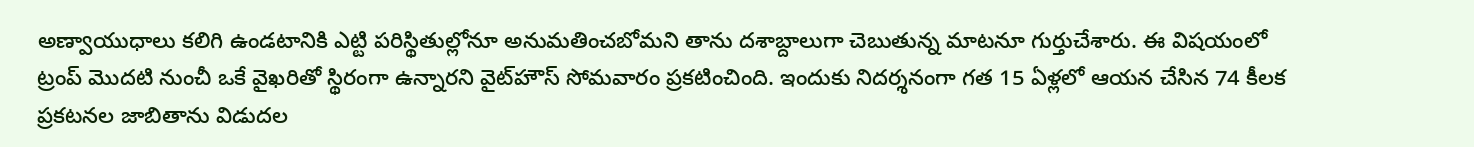అణ్వాయుధాలు కలిగి ఉండటానికి ఎట్టి పరిస్థితుల్లోనూ అనుమతించబోమని తాను దశాబ్దాలుగా చెబుతున్న మాటనూ గుర్తుచేశారు. ఈ విషయంలో ట్రంప్ మొదటి నుంచీ ఒకే వైఖరితో స్థిరంగా ఉన్నారని వైట్‌హౌస్ సోమవారం ప్రకటించింది. ఇందుకు నిదర్శనంగా గత 15 ఏళ్లలో ఆయన చేసిన 74 కీలక ప్రకటనల జాబితాను విడుదల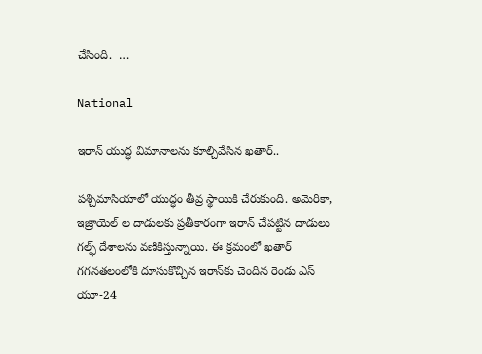చేసింది.  …

National

ఇరాన్ యుద్ధ విమానాలను కూల్చివేసిన ఖతార్..

పశ్చిమాసియాలో యుద్ధం తీవ్ర స్థాయికి చేరుకుంది. అమెరికా, ఇజ్రాయెల్‌ ల దాడులకు ప్రతీకారంగా ఇరాన్ చేపట్టిన దాడులు గల్ఫ్ దేశాలను వణికిస్తున్నాయి. ఈ క్రమంలో ఖతార్ గగనతలంలోకి దూసుకొచ్చిన ఇరాన్‌కు చెందిన రెండు ఎస్ యూ-24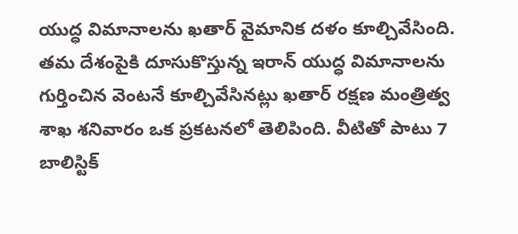యుద్ధ విమానాలను ఖతార్ వైమానిక దళం కూల్చివేసింది. తమ దేశంపైకి దూసుకొస్తున్న ఇరాన్ యుద్ధ విమానాలను గుర్తించిన వెంటనే కూల్చివేసినట్లు ఖతార్ రక్షణ మంత్రిత్వ శాఖ శనివారం ఒక ప్రకటనలో తెలిపింది. వీటితో పాటు 7 బాలిస్టిక్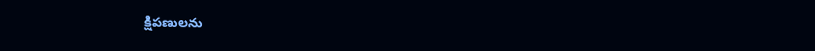క్షిపణులను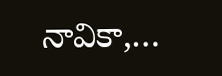నావికా,…